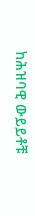ከሕዝባዊ ውይይቶቹ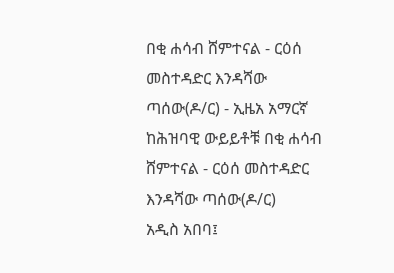በቂ ሐሳብ ሸምተናል - ርዕሰ መስተዳድር እንዳሻው ጣሰው(ዶ/ር) - ኢዜአ አማርኛ
ከሕዝባዊ ውይይቶቹ በቂ ሐሳብ ሸምተናል - ርዕሰ መስተዳድር እንዳሻው ጣሰው(ዶ/ር)
አዲስ አበባ፤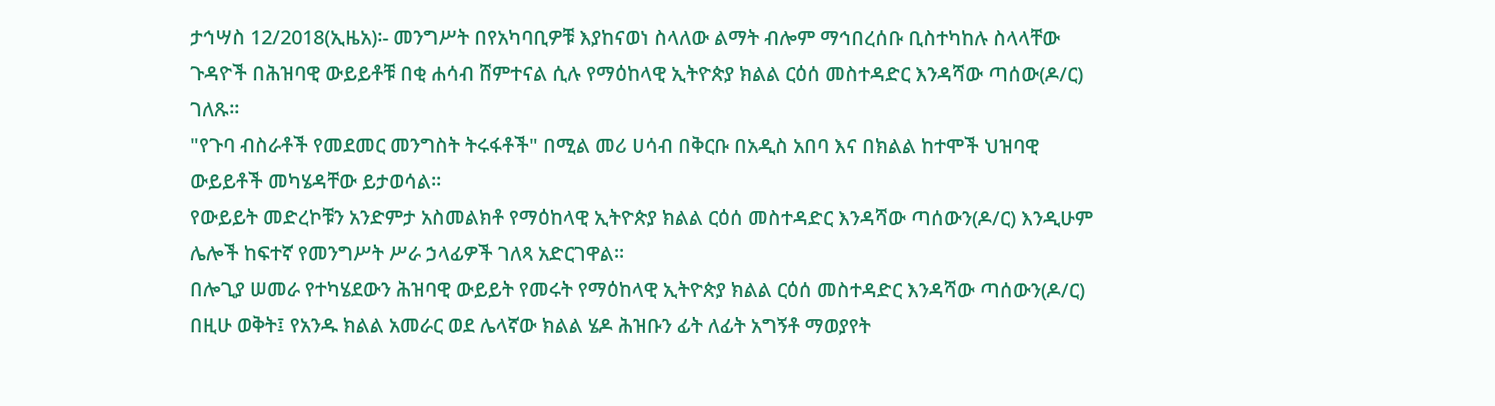ታኅሣስ 12/2018(ኢዜአ)፡- መንግሥት በየአካባቢዎቹ እያከናወነ ስላለው ልማት ብሎም ማኅበረሰቡ ቢስተካከሉ ስላላቸው ጉዳዮች በሕዝባዊ ውይይቶቹ በቂ ሐሳብ ሸምተናል ሲሉ የማዕከላዊ ኢትዮጵያ ክልል ርዕሰ መስተዳድር እንዳሻው ጣሰው(ዶ/ር) ገለጹ።
"የጉባ ብስራቶች የመደመር መንግስት ትሩፋቶች" በሚል መሪ ሀሳብ በቅርቡ በአዲስ አበባ እና በክልል ከተሞች ህዝባዊ ውይይቶች መካሄዳቸው ይታወሳል፡፡
የውይይት መድረኮቹን አንድምታ አስመልክቶ የማዕከላዊ ኢትዮጵያ ክልል ርዕሰ መስተዳድር እንዳሻው ጣሰውን(ዶ/ር) እንዲሁም ሌሎች ከፍተኛ የመንግሥት ሥራ ኃላፊዎች ገለጻ አድርገዋል።
በሎጊያ ሠመራ የተካሄደውን ሕዝባዊ ውይይት የመሩት የማዕከላዊ ኢትዮጵያ ክልል ርዕሰ መስተዳድር እንዳሻው ጣሰውን(ዶ/ር) በዚሁ ወቅት፤ የአንዱ ክልል አመራር ወደ ሌላኛው ክልል ሄዶ ሕዝቡን ፊት ለፊት አግኝቶ ማወያየት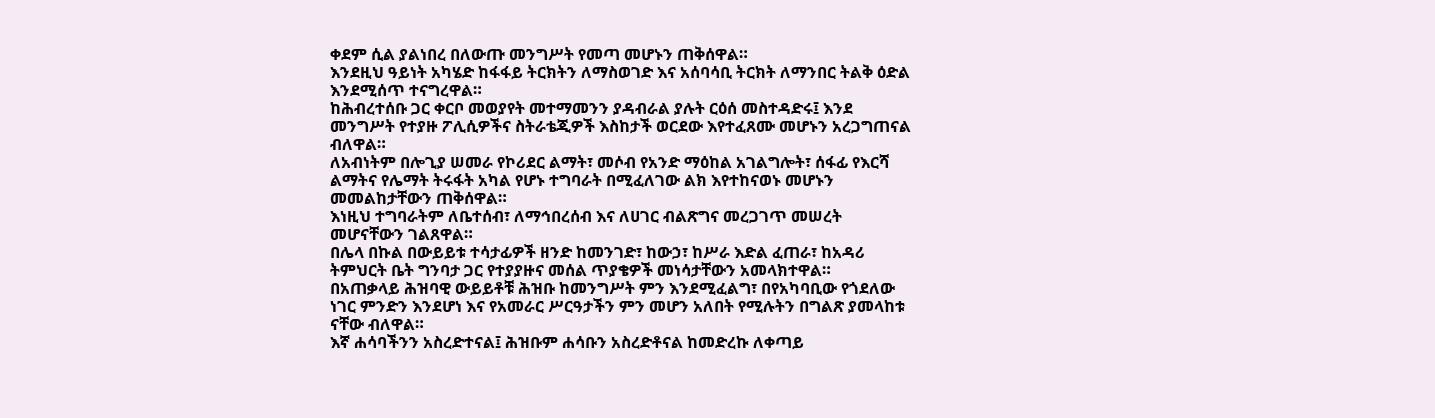ቀደም ሲል ያልነበረ በለውጡ መንግሥት የመጣ መሆኑን ጠቅሰዋል።
እንደዚህ ዓይነት አካሄድ ከፋፋይ ትርክትን ለማስወገድ እና አሰባሳቢ ትርክት ለማንበር ትልቅ ዕድል እንደሚሰጥ ተናግረዋል።
ከሕብረተሰቡ ጋር ቀርቦ መወያየት መተማመንን ያዳብራል ያሉት ርዕሰ መስተዳድሩ፤ እንደ መንግሥት የተያዙ ፖሊሲዎችና ስትራቴጂዎች እስከታች ወርደው እየተፈጸሙ መሆኑን አረጋግጠናል ብለዋል።
ለአብነትም በሎጊያ ሠመራ የኮሪደር ልማት፣ መሶብ የአንድ ማዕከል አገልግሎት፣ ሰፋፊ የእርሻ ልማትና የሌማት ትሩፋት አካል የሆኑ ተግባራት በሚፈለገው ልክ እየተከናወኑ መሆኑን መመልከታቸውን ጠቅሰዋል።
እነዚህ ተግባራትም ለቤተሰብ፣ ለማኅበረሰብ እና ለሀገር ብልጽግና መረጋገጥ መሠረት መሆናቸውን ገልጸዋል።
በሌላ በኩል በውይይቱ ተሳታፊዎች ዘንድ ከመንገድ፣ ከውኃ፣ ከሥራ እድል ፈጠራ፣ ከአዳሪ ትምህርት ቤት ግንባታ ጋር የተያያዙና መሰል ጥያቄዎች መነሳታቸውን አመላክተዋል።
በአጠቃላይ ሕዝባዊ ውይይቶቹ ሕዝቡ ከመንግሥት ምን እንደሚፈልግ፣ በየአካባቢው የጎደለው ነገር ምንድን እንደሆነ እና የአመራር ሥርዓታችን ምን መሆን አለበት የሚሉትን በግልጽ ያመላከቱ ናቸው ብለዋል።
እኛ ሐሳባችንን አስረድተናል፤ ሕዝቡም ሐሳቡን አስረድቶናል ከመድረኩ ለቀጣይ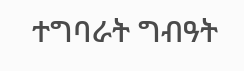ተግባራት ግብዓት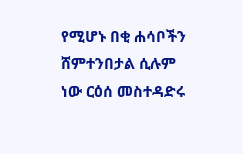የሚሆኑ በቂ ሐሳቦችን ሸምተንበታል ሲሉም ነው ርዕሰ መስተዳድሩ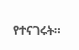የተናገሩት።